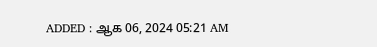ADDED : ஆக 06, 2024 05:21 AM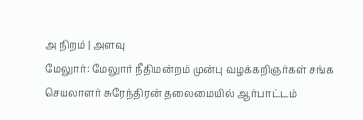அ நிறம் | அளவு
மேலுார்: மேலுார் நீதிமன்றம் முன்பு வழக்கறிஞர்கள் சங்க செயலாளர் சுரேந்திரன் தலைமையில் ஆர்பாட்டம்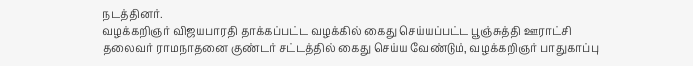நடத்தினர்.
வழக்கறிஞர் விஜயபாரதி தாக்கப்பட்ட வழக்கில் கைது செய்யப்பட்ட பூஞ்சுத்தி ஊராட்சி தலைவர் ராமநாதனை குண்டர் சட்டத்தில் கைது செய்ய வேண்டும், வழக்கறிஞர் பாதுகாப்பு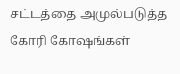சட்டத்தை அமுல்படுத்த கோரி கோஷங்கள்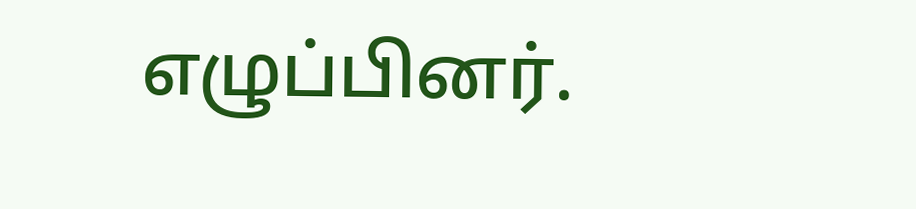எழுப்பினர்.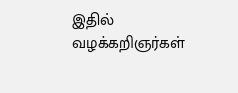இதில் வழக்கறிஞர்கள்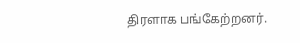திரளாக பங்கேற்றனர்.